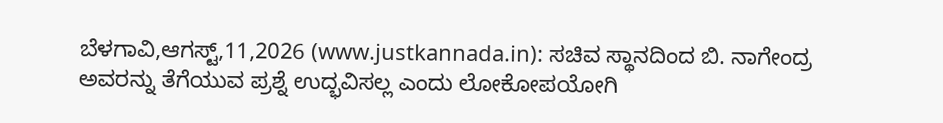ಬೆಳಗಾವಿ,ಆಗಸ್ಟ್,11,2026 (www.justkannada.in): ಸಚಿವ ಸ್ಥಾನದಿಂದ ಬಿ. ನಾಗೇಂದ್ರ ಅವರನ್ನು ತೆಗೆಯುವ ಪ್ರಶ್ನೆ ಉದ್ಭವಿಸಲ್ಲ ಎಂದು ಲೋಕೋಪಯೋಗಿ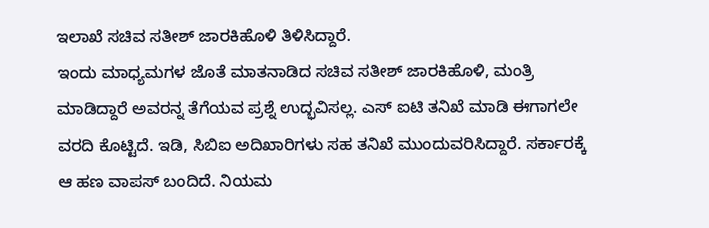ಇಲಾಖೆ ಸಚಿವ ಸತೀಶ್ ಜಾರಕಿಹೊಳಿ ತಿಳಿಸಿದ್ದಾರೆ.
ಇಂದು ಮಾಧ್ಯಮಗಳ ಜೊತೆ ಮಾತನಾಡಿದ ಸಚಿವ ಸತೀಶ್ ಜಾರಕಿಹೊಳಿ, ಮಂತ್ರಿ ಮಾಡಿದ್ದಾರೆ ಅವರನ್ನ ತೆಗೆಯವ ಪ್ರಶ್ನೆ ಉದ್ಭವಿಸಲ್ಲ. ಎಸ್ ಐಟಿ ತನಿಖೆ ಮಾಡಿ ಈಗಾಗಲೇ ವರದಿ ಕೊಟ್ಟಿದೆ. ಇಡಿ, ಸಿಬಿಐ ಅದಿಖಾರಿಗಳು ಸಹ ತನಿಖೆ ಮುಂದುವರಿಸಿದ್ದಾರೆ. ಸರ್ಕಾರಕ್ಕೆ ಆ ಹಣ ವಾಪಸ್ ಬಂದಿದೆ. ನಿಯಮ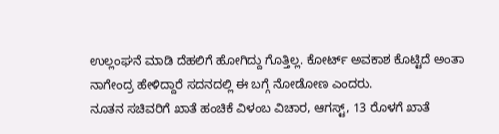ಉಲ್ಲಂಘನೆ ಮಾಡಿ ದೆಹಲಿಗೆ ಹೋಗಿದ್ದು ಗೊತ್ತಿಲ್ಲ. ಕೋರ್ಟ್ ಅವಕಾಶ ಕೊಟ್ಟಿದೆ ಅಂತಾ ನಾಗೇಂದ್ರ ಹೇಳಿದ್ದಾರೆ ಸದನದಲ್ಲಿ ಈ ಬಗ್ಗೆ ನೋಡೋಣ ಎಂದರು.
ನೂತನ ಸಚಿವರಿಗೆ ಖಾತೆ ಹಂಚಿಕೆ ವಿಳಂಬ ವಿಚಾರ, ಆಗಸ್ಟ್, 13 ರೊಳಗೆ ಖಾತೆ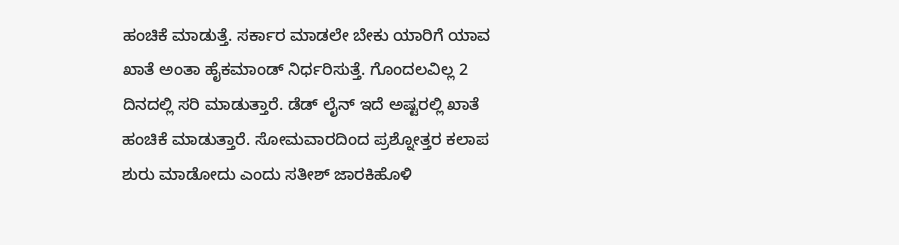ಹಂಚಿಕೆ ಮಾಡುತ್ತೆ. ಸರ್ಕಾರ ಮಾಡಲೇ ಬೇಕು ಯಾರಿಗೆ ಯಾವ ಖಾತೆ ಅಂತಾ ಹೈಕಮಾಂಡ್ ನಿರ್ಧರಿಸುತ್ತೆ. ಗೊಂದಲವಿಲ್ಲ 2 ದಿನದಲ್ಲಿ ಸರಿ ಮಾಡುತ್ತಾರೆ. ಡೆಡ್ ಲೈನ್ ಇದೆ ಅಷ್ಟರಲ್ಲಿ ಖಾತೆ ಹಂಚಿಕೆ ಮಾಡುತ್ತಾರೆ. ಸೋಮವಾರದಿಂದ ಪ್ರಶ್ನೋತ್ತರ ಕಲಾಪ ಶುರು ಮಾಡೋದು ಎಂದು ಸತೀಶ್ ಜಾರಕಿಹೊಳಿ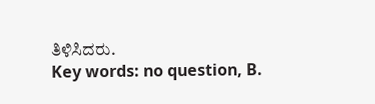ತಿಳಿಸಿದರು.
Key words: no question, B.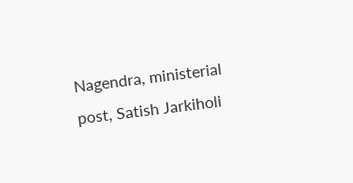Nagendra, ministerial post, Satish Jarkiholi